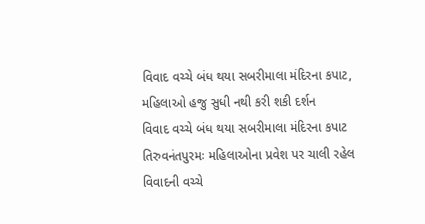વિવાદ વચ્ચે બંધ થયા સબરીમાલા મંદિરના કપાટ, મહિલાઓ હજુ સુધી નથી કરી શકી દર્શન
વિવાદ વચ્ચે બંધ થયા સબરીમાલા મંદિરના કપાટ
તિરુવનંતપુરમઃ મહિલાઓના પ્રવેશ પર ચાલી રહેલ વિવાદની વચ્ચે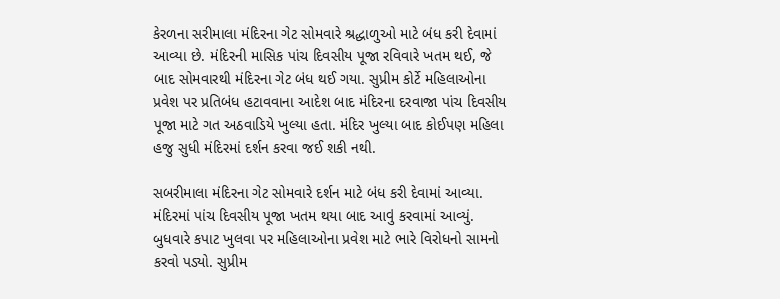કેરળના સરીમાલા મંદિરના ગેટ સોમવારે શ્રદ્ધાળુઓ માટે બંધ કરી દેવામાં આવ્યા છે. મંદિરની માસિક પાંચ દિવસીય પૂજા રવિવારે ખતમ થઈ, જે બાદ સોમવારથી મંદિરના ગેટ બંધ થઈ ગયા. સુપ્રીમ કોર્ટે મહિલાઓના પ્રવેશ પર પ્રતિબંધ હટાવવાના આદેશ બાદ મંદિરના દરવાજા પાંચ દિવસીય પૂજા માટે ગત અઠવાડિયે ખુલ્યા હતા. મંદિર ખુલ્યા બાદ કોઈપણ મહિલા હજુ સુધી મંદિરમાં દર્શન કરવા જઈ શકી નથી.

સબરીમાલા મંદિરના ગેટ સોમવારે દર્શન માટે બંધ કરી દેવામાં આવ્યા. મંદિરમાં પાંચ દિવસીય પૂજા ખતમ થયા બાદ આવું કરવામાં આવ્યું. બુધવારે કપાટ ખુલવા પર મહિલાઓના પ્રવેશ માટે ભારે વિરોધનો સામનો કરવો પડ્યો. સુપ્રીમ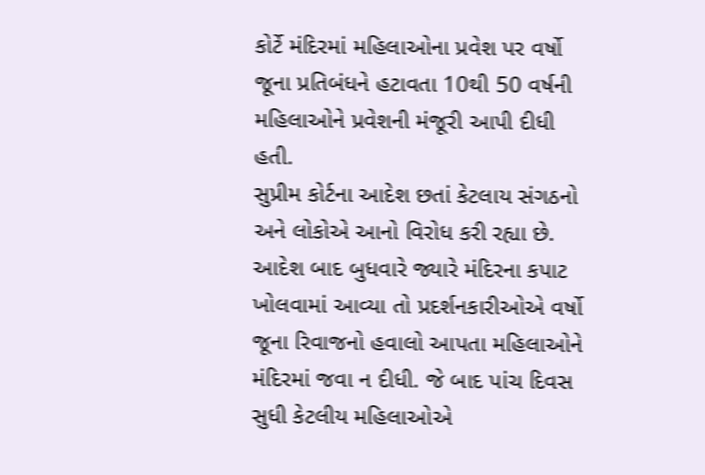કોર્ટે મંદિરમાં મહિલાઓના પ્રવેશ પર વર્ષો જૂના પ્રતિબંધને હટાવતા 10થી 50 વર્ષની મહિલાઓને પ્રવેશની મંજૂરી આપી દીધી હતી.
સુપ્રીમ કોર્ટના આદેશ છતાં કેટલાય સંગઠનો અને લોકોએ આનો વિરોધ કરી રહ્યા છે. આદેશ બાદ બુધવારે જ્યારે મંદિરના કપાટ ખોલવામાં આવ્યા તો પ્રદર્શનકારીઓએ વર્ષો જૂના રિવાજનો હવાલો આપતા મહિલાઓને મંદિરમાં જવા ન દીધી. જે બાદ પાંચ દિવસ સુધી કેટલીય મહિલાઓએ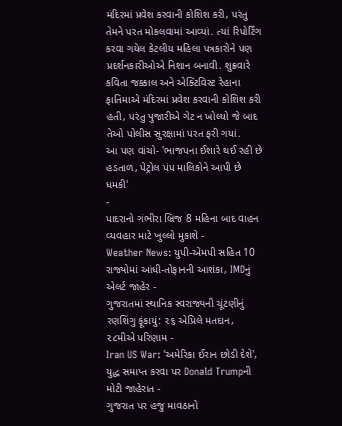મંદિરમાં પ્રવેશ કરવાની કોશિશ કરી, પરંતુ તેમને પરત મોકલવામાં આવ્યાં. ત્યાં રિપોર્ટિંગ કરવા ગયેલ કેટલીય મહિલા પત્રકારોને પણ પ્રદર્શનકારીઓએ નિશાન બનાવી. શુક્રવારે કવિતા જક્કાલ અને એક્ટિવિસ્ટ રેહાના ફાતિમાએ મંદિરમાં પ્રવેશ કરવાની કોશિશ કરી હતી, પરંતુ પુજારીએ ગેટ ન ખોલ્યો જે બાદ તેઓ પોલીસ સુરક્ષામાં પરત ફરી ગયાં.
આ પણ વાંચો- 'ભાજપના ઈશારે થઈ રહી છે હડતાળ, પેટ્રોલ પંપ માલિકોને આપી છે ધમકી'
-
પાદરાનો ગંભીરા બ્રિજ 8 મહિના બાદ વાહન વ્યવહાર માટે ખુલ્લો મુકાશે -
Weather News: યુપી-એમપી સહિત 10 રાજ્યોમાં આંધી-તોફાનની આશંકા, IMDનું એલર્ટ જાહેર -
ગુજરાતમાં સ્થાનિક સ્વરાજ્યની ચૂંટણીનું રણશિંગુ ફૂંકાયું: ૨૬ એપ્રિલે મતદાન, ૨૮મીએ પરિણામ -
Iran US War: 'અમેરિકા ઈરાન છોડી દેશે', યુદ્ધ સમાપ્ત કરવા પર Donald Trumpની મોટી જાહેરાત -
ગુજરાત પર હજુ માવઠાનો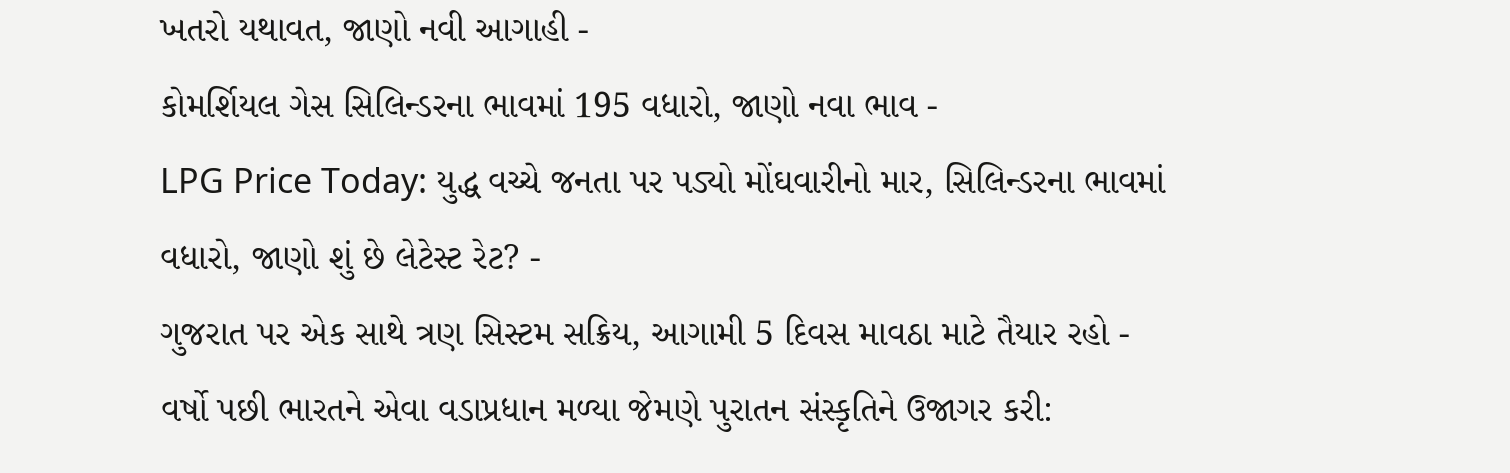ખતરો યથાવત, જાણો નવી આગાહી -
કોમર્શિયલ ગેસ સિલિન્ડરના ભાવમાં 195 વધારો, જાણો નવા ભાવ -
LPG Price Today: યુદ્ધ વચ્ચે જનતા પર પડ્યો મોંઘવારીનો માર, સિલિન્ડરના ભાવમાં વધારો, જાણો શું છે લેટેસ્ટ રેટ? -
ગુજરાત પર એક સાથે ત્રણ સિસ્ટમ સક્રિય, આગામી 5 દિવસ માવઠા માટે તૈયાર રહો -
વર્ષો પછી ભારતને એવા વડાપ્રધાન મળ્યા જેમણે પુરાતન સંસ્કૃતિને ઉજાગર કરી: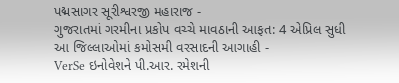પદ્મસાગર સૂરીશ્વરજી મહારાજ -
ગુજરાતમાં ગરમીના પ્રકોપ વચ્ચે માવઠાની આફત: 4 એપ્રિલ સુધી આ જિલ્લાઓમાં કમોસમી વરસાદની આગાહી -
VerSe ઇનોવેશને પી.આર. રમેશની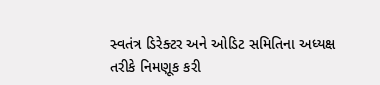સ્વતંત્ર ડિરેક્ટર અને ઓડિટ સમિતિના અધ્યક્ષ તરીકે નિમણૂક કરી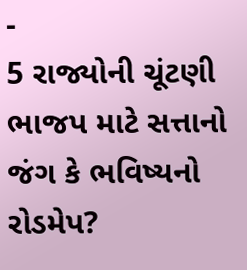-
5 રાજ્યોની ચૂંટણી ભાજપ માટે સત્તાનો જંગ કે ભવિષ્યનો રોડમેપ?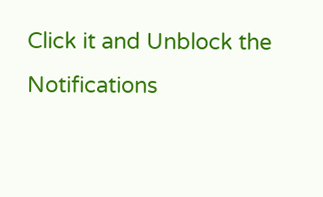Click it and Unblock the Notifications